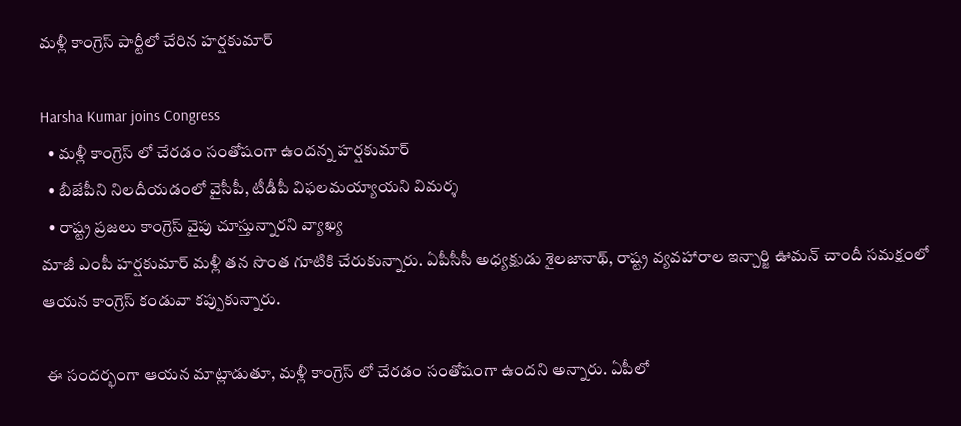మళ్లీ కాంగ్రెస్ పార్టీలో చేరిన హర్షకుమార్

Harsha Kumar joins Congress
  • మళ్లీ కాంగ్రెస్ లో చేరడం సంతోషంగా ఉందన్న హర్షకుమార్
  • బీజేపీని నిలదీయడంలో వైసీపీ, టీడీపీ విఫలమయ్యాయని విమర్శ
  • రాష్ట్ర ప్రజలు కాంగ్రెస్ వైపు చూస్తున్నారని వ్యాఖ్య
మాజీ ఎంపీ హర్షకుమార్ మళ్లీ తన సొంత గూటికి చేరుకున్నారు. ఏపీసీసీ అధ్యక్షుడు శైలజానాథ్, రాష్ట్ర వ్యవహారాల ఇన్చార్జి ఊమన్ చాందీ సమక్షంలో ఆయన కాంగ్రెస్ కండువా కప్పుకున్నారు.

 ఈ సందర్భంగా ఆయన మాట్లాడుతూ, మళ్లీ కాంగ్రెస్ లో చేరడం సంతోషంగా ఉందని అన్నారు. ఏపీలో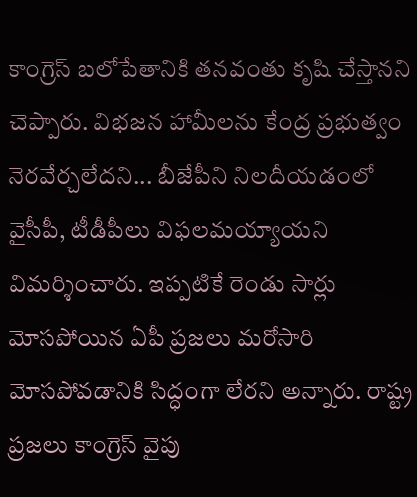కాంగ్రెస్ బలోపేతానికి తనవంతు కృషి చేస్తానని చెప్పారు. విభజన హామీలను కేంద్ర ప్రభుత్వం నెరవేర్చలేదని... బీజేపీని నిలదీయడంలో వైసీపీ, టీడీపీలు విఫలమయ్యాయని విమర్శించారు. ఇప్పటికే రెండు సార్లు మోసపోయిన ఏపీ ప్రజలు మరోసారి మోసపోవడానికి సిద్ధంగా లేరని అన్నారు. రాష్ట్ర ప్రజలు కాంగ్రెస్ వైపు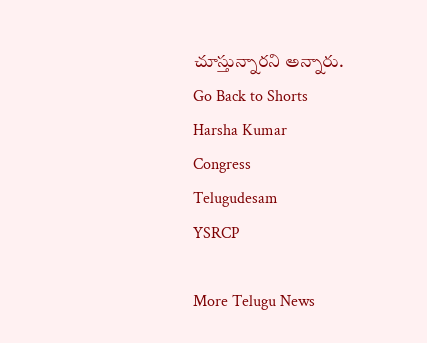చూస్తున్నారని అన్నారు.
Go Back to Shorts
Harsha Kumar
Congress
Telugudesam
YSRCP

More Telugu News